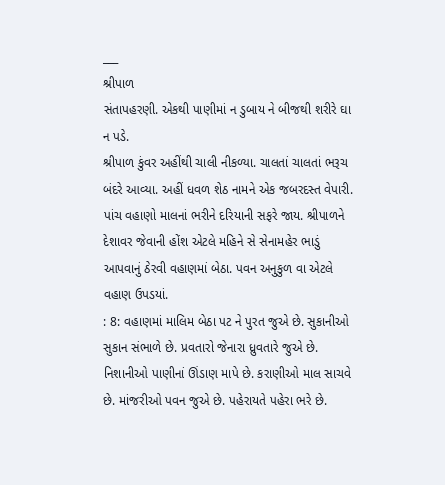___
શ્રીપાળ
સંતાપહરણી. એકથી પાણીમાં ન ડુબાય ને બીજથી શરીરે ઘા ન પડે.
શ્રીપાળ કુંવર અહીંથી ચાલી નીકળ્યા. ચાલતાં ચાલતાં ભરૂચ બંદરે આવ્યા. અહીં ધવળ શેઠ નામને એક જબરદસ્ત વેપારી. પાંચ વહાણો માલનાં ભરીને દરિયાની સફરે જાય. શ્રીપાળને દેશાવર જેવાની હોંશ એટલે મહિને સે સેનામહેર ભાડું આપવાનું ઠેરવી વહાણમાં બેઠા. પવન અનુકુળ વા એટલે વહાણ ઉપડયાં.
: 8: વહાણમાં માલિમ બેઠા પટ ને પુરત જુએ છે. સુકાનીઓ સુકાન સંભાળે છે. પ્રવતારો જેનારા ધ્રુવતારે જુએ છે. નિશાનીઓ પાણીનાં ઊંડાણ માપે છે. કરાણીઓ માલ સાચવે છે. માંજરીઓ પવન જુએ છે. પહેરાયતે પહેરા ભરે છે.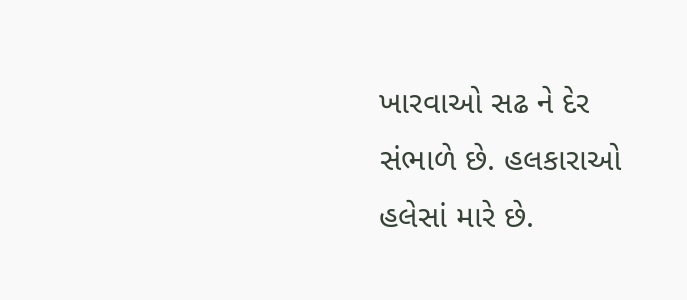ખારવાઓ સઢ ને દેર સંભાળે છે. હલકારાઓ હલેસાં મારે છે.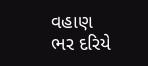વહાણ ભર દરિયે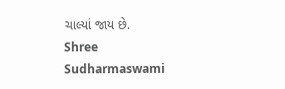ચાલ્યાં જાય છે.
Shree Sudharmaswami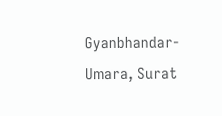Gyanbhandar-Umara, Surat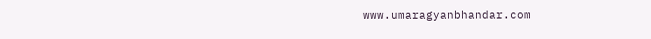www.umaragyanbhandar.com